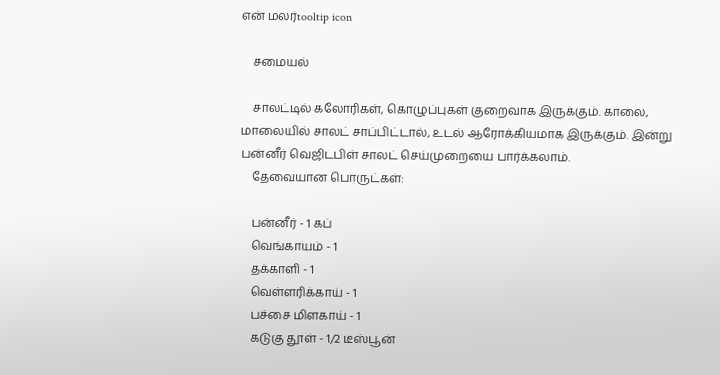என் மலர்tooltip icon

    சமையல்

    சாலட்டில் கலோரிகள், கொழுப்புகள் குறைவாக இருக்கும். காலை, மாலையில் சாலட் சாப்பிட்டால், உடல் ஆரோக்கியமாக இருக்கும். இன்று பன்னீர் வெஜிடபிள் சாலட் செய்முறையை பார்க்கலாம்.
    தேவையான பொருட்கள்:

    பன்னீர் - 1 கப்
    வெங்காயம் - 1
    தக்காளி - 1
    வெள்ளரிக்காய் - 1
    பச்சை மிளகாய் - 1
    கடுகு தூள் - 1/2 டீஸ்பூன்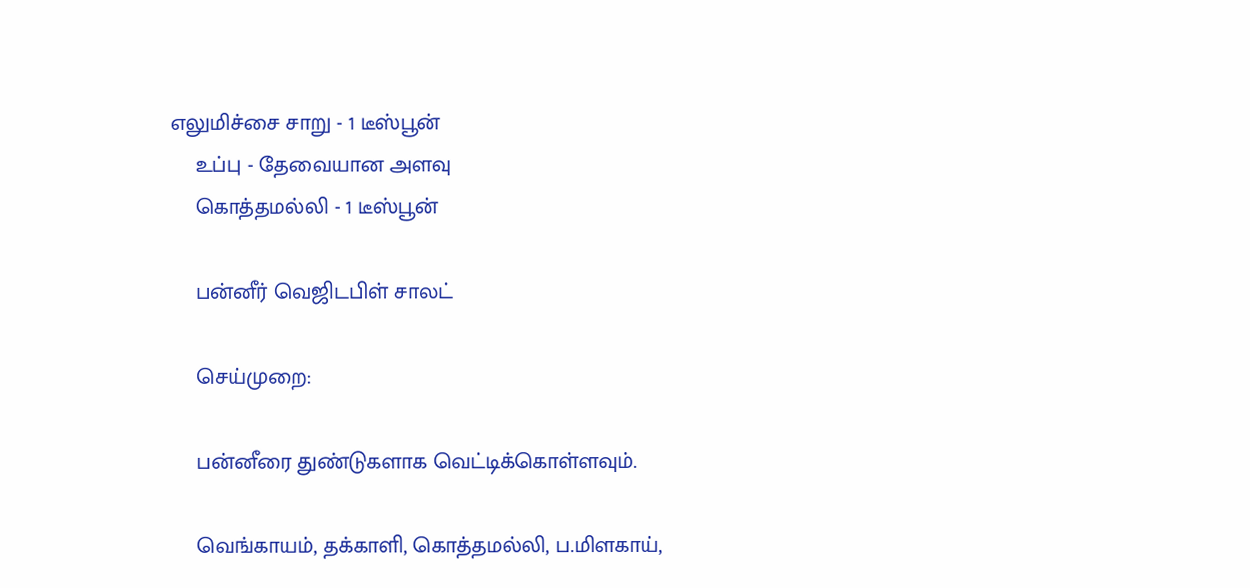எலுமிச்சை சாறு - 1 டீஸ்பூன்
    உப்பு - தேவையான அளவு
    கொத்தமல்லி - 1 டீஸ்பூன்

    பன்னீர் வெஜிடபிள் சாலட்

    செய்முறை:

    பன்னீரை துண்டுகளாக வெட்டிக்கொள்ளவும்.

    வெங்காயம், தக்காளி, கொத்தமல்லி, ப.மிளகாய்,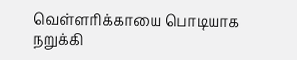வெள்ளரிக்காயை பொடியாக நறுக்கி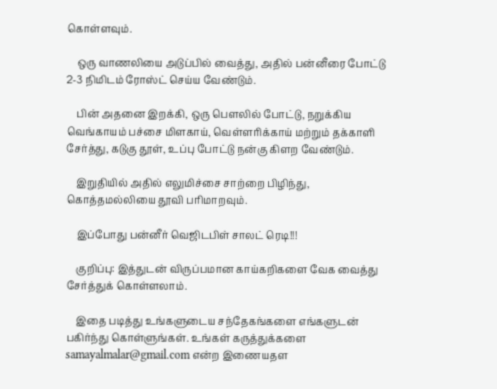கொள்ளவும்.

    ஒரு வாணலியை அடுப்பில் வைத்து, அதில் பன்னீரை போட்டு 2-3 நிமிடம் ரோஸ்ட் செய்ய வேண்டும்.

    பின் அதனை இறக்கி, ஒரு பௌலில் போட்டு, நறுக்கிய வெங்காயம் பச்சை மிளகாய், வெள்ளரிக்காய் மற்றும் தக்காளி சேர்த்து, கடுகு தூள், உப்பு போட்டு நன்கு கிளற வேண்டும்.

    இறுதியில் அதில் எலுமிச்சை சாற்றை பிழிந்து, கொத்தமல்லியை தூவி பரிமாறவும்.

    இப்போது பன்னீர் வெஜிடபிள் சாலட் ரெடி!!!

    குறிப்பு: இத்துடன் விருப்பமான காய்கறிகளை வேக வைத்து சேர்த்துக் கொள்ளலாம்.

    இதை படித்து உங்களுடைய சந்தேகங்களை எங்களுடன் பகிர்ந்து கொள்ளுங்கள். உங்கள் கருத்துக்களை samayalmalar@gmail.com என்ற இணையதள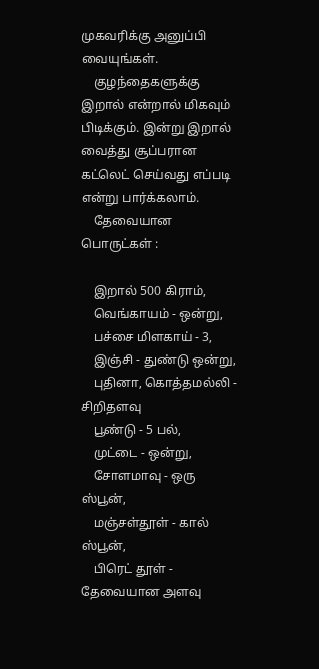முகவரிக்கு அனுப்பி வையுங்கள்.
    குழந்தைகளுக்கு இறால் என்றால் மிகவும் பிடிக்கும். இன்று இறால் வைத்து சூப்பரான கட்லெட் செய்வது எப்படி என்று பார்க்கலாம்.
    தேவையான பொருட்கள் :

    இறால் 500 கிராம்,
    வெங்காயம் - ஒன்று,
    பச்சை மிளகாய் - 3,
    இஞ்சி - துண்டு ஒன்று,
    புதினா, கொத்தமல்லி - சிறிதளவு
    பூண்டு - 5 பல்,
    முட்டை - ஒன்று,
    சோளமாவு - ஒரு ஸ்பூன்,
    மஞ்சள்தூள் - கால் ஸ்பூன்,
    பிரெட் தூள் - தேவையான அளவு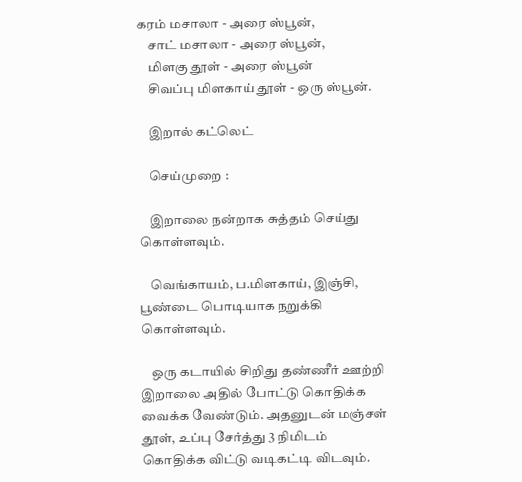கரம் மசாலா - அரை ஸ்பூன்,
    சாட் மசாலா - அரை ஸ்பூன்,
    மிளகு தூள் - அரை ஸ்பூன்
    சிவப்பு மிளகாய் தூள் - ஒரு ஸ்பூன்.

    இறால் கட்லெட்

    செய்முறை :

    இறாலை நன்றாக சுத்தம் செய்து கொள்ளவும்.

    வெங்காயம், ப.மிளகாய், இஞ்சி, பூண்டை பொடியாக நறுக்கி கொள்ளவும்.

    ஒரு கடாயில் சிறிது தண்ணீர் ஊற்றி இறாலை அதில் போட்டு கொதிக்க வைக்க வேண்டும். அதனுடன் மஞ்சள் தூள், உப்பு சேர்த்து 3 நிமிடம் கொதிக்க விட்டு வடிகட்டி விடவும்.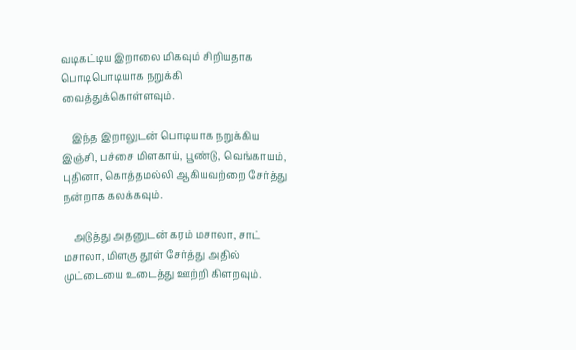வடிகட்டிய இறாலை மிகவும் சிறியதாக பொடிபொடியாக நறுக்கி வைத்துக்கொள்ளவும்.

    இந்த இறாலுடன் பொடியாக நறுக்கிய இஞ்சி, பச்சை மிளகாய், பூண்டு, வெங்காயம், புதினா, கொத்தமல்லி ஆகியவற்றை சேர்த்து நன்றாக கலக்கவும்.

    அடுத்து அதனுடன் கரம் மசாலா, சாட் மசாலா, மிளகு தூள் சேர்த்து அதில் முட்டையை உடைத்து ஊற்றி கிளறவும்.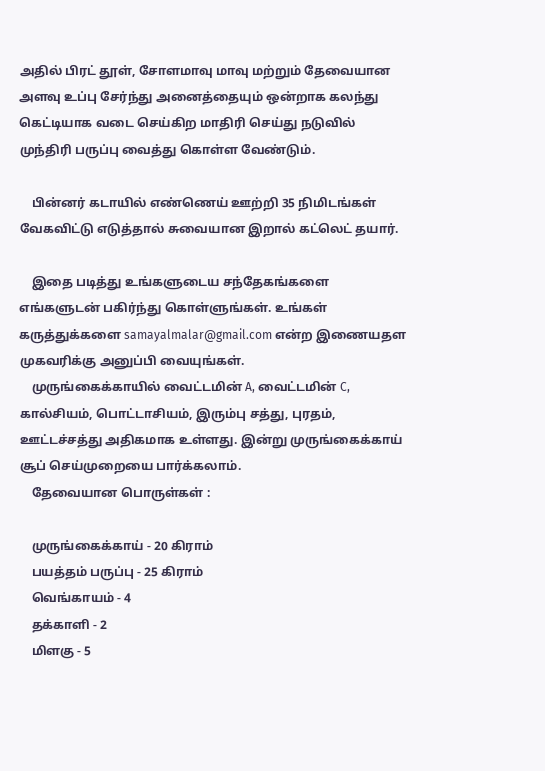அதில் பிரட் தூள், சோளமாவு மாவு மற்றும் தேவையான அளவு உப்பு சேர்ந்து அனைத்தையும் ஒன்றாக கலந்து கெட்டியாக வடை செய்கிற மாதிரி செய்து நடுவில் முந்திரி பருப்பு வைத்து கொள்ள வேண்டும்.

    பின்னர் கடாயில் எண்ணெய் ஊற்றி 35 நிமிடங்கள் வேகவிட்டு எடுத்தால் சுவையான இறால் கட்லெட் தயார்.

    இதை படித்து உங்களுடைய சந்தேகங்களை எங்களுடன் பகிர்ந்து கொள்ளுங்கள். உங்கள் கருத்துக்களை samayalmalar@gmail.com என்ற இணையதள முகவரிக்கு அனுப்பி வையுங்கள்.
    முருங்கைக்காயில் வைட்டமின் A, வைட்டமின் C, கால்சியம், பொட்டாசியம், இரும்பு சத்து, புரதம், ஊட்டச்சத்து அதிகமாக உள்ளது. இன்று முருங்கைக்காய் சூப் செய்முறையை பார்க்கலாம்.
    தேவையான பொருள்கள் :

    முருங்கைக்காய் - 20 கிராம்
    பயத்தம் பருப்பு - 25 கிராம்
    வெங்காயம் - 4
    தக்காளி - 2
    மிளகு - 5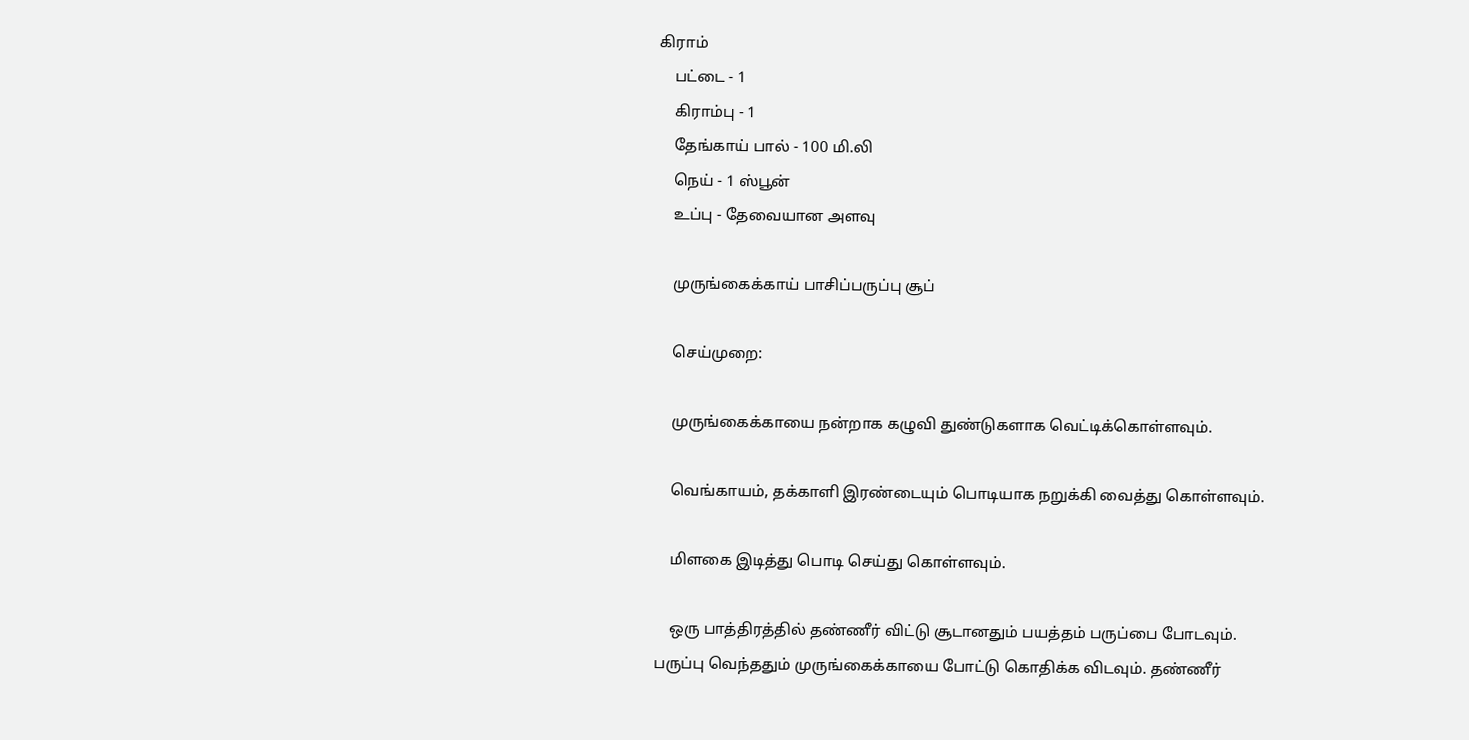கிராம்
    பட்டை - 1
    கிராம்பு - 1
    தேங்காய் பால் - 100 மி.லி
    நெய் - 1 ஸ்பூன்
    உப்பு - தேவையான அளவு

    முருங்கைக்காய் பாசிப்பருப்பு சூப்

    செய்முறை:

    முருங்கைக்காயை நன்றாக கழுவி துண்டுகளாக வெட்டிக்கொள்ளவும்.

    வெங்காயம், தக்காளி இரண்டையும் பொடியாக நறுக்கி வைத்து கொள்ளவும்.

    மிளகை இடித்து பொடி செய்து கொள்ளவும்.

    ஒரு பாத்திரத்தில் தண்ணீர் விட்டு சூடானதும் பயத்தம் பருப்பை போடவும். பருப்பு வெந்ததும் முருங்கைக்காயை போட்டு கொதிக்க விடவும். தண்ணீர்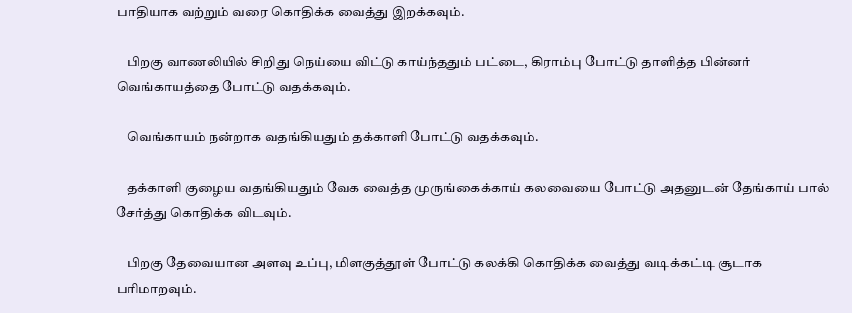பாதியாக வற்றும் வரை கொதிக்க வைத்து இறக்கவும்.

    பிறகு வாணலியில் சிறிது நெய்யை விட்டு காய்ந்ததும் பட்டை, கிராம்பு போட்டு தாளித்த பின்னர் வெங்காயத்தை போட்டு வதக்கவும்.

    வெங்காயம் நன்றாக வதங்கியதும் தக்காளி போட்டு வதக்கவும்.

    தக்காளி குழைய வதங்கியதும் வேக வைத்த முருங்கைக்காய் கலவையை போட்டு அதனுடன் தேங்காய் பால் சேர்த்து கொதிக்க விடவும்.

    பிறகு தேவையான அளவு உப்பு, மிளகுத்தூள் போட்டு கலக்கி கொதிக்க வைத்து வடிக்கட்டி சூடாக பரிமாறவும்.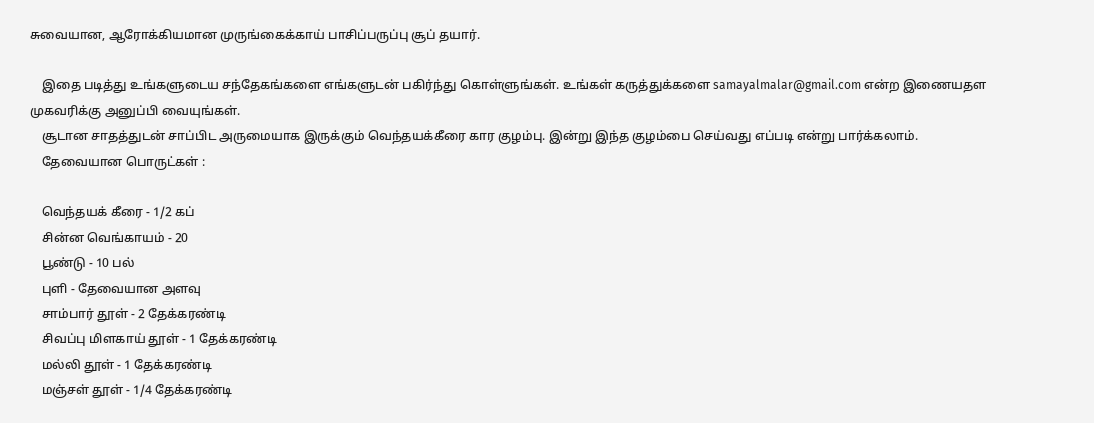சுவையான, ஆரோக்கியமான முருங்கைக்காய் பாசிப்பருப்பு சூப் தயார்.

    இதை படித்து உங்களுடைய சந்தேகங்களை எங்களுடன் பகிர்ந்து கொள்ளுங்கள். உங்கள் கருத்துக்களை samayalmalar@gmail.com என்ற இணையதள முகவரிக்கு அனுப்பி வையுங்கள்.
    சூடான சாதத்துடன் சாப்பிட அருமையாக இருக்கும் வெந்தயக்கீரை கார குழம்பு. இன்று இந்த குழம்பை செய்வது எப்படி என்று பார்க்கலாம்.
    தேவையான பொருட்கள் :

    வெந்தயக் கீரை - 1/2 கப்
    சின்ன வெங்காயம் - 20
    பூண்டு - 10 பல்
    புளி - தேவையான அளவு
    சாம்பார் தூள் - 2 தேக்கரண்டி
    சிவப்பு மிளகாய் தூள் - 1 தேக்கரண்டி
    மல்லி தூள் - 1 தேக்கரண்டி
    மஞ்சள் தூள் - 1/4 தேக்கரண்டி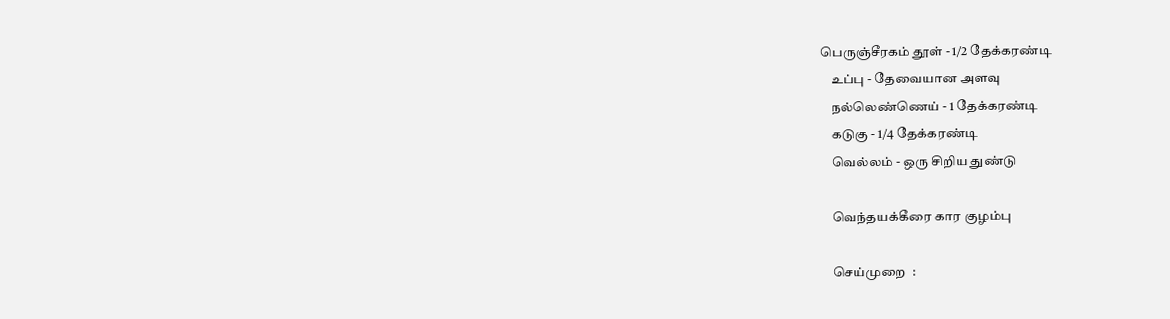பெருஞ்சீரகம் தூள் - 1/2 தேக்கரண்டி
    உப்பு - தேவையான அளவு
    நல்லெண்ணெய் - 1 தேக்கரண்டி
    கடுகு - 1/4 தேக்கரண்டி
    வெல்லம் - ஒரு சிறிய துண்டு

    வெந்தயக்கீரை கார குழம்பு

    செய்முறை  :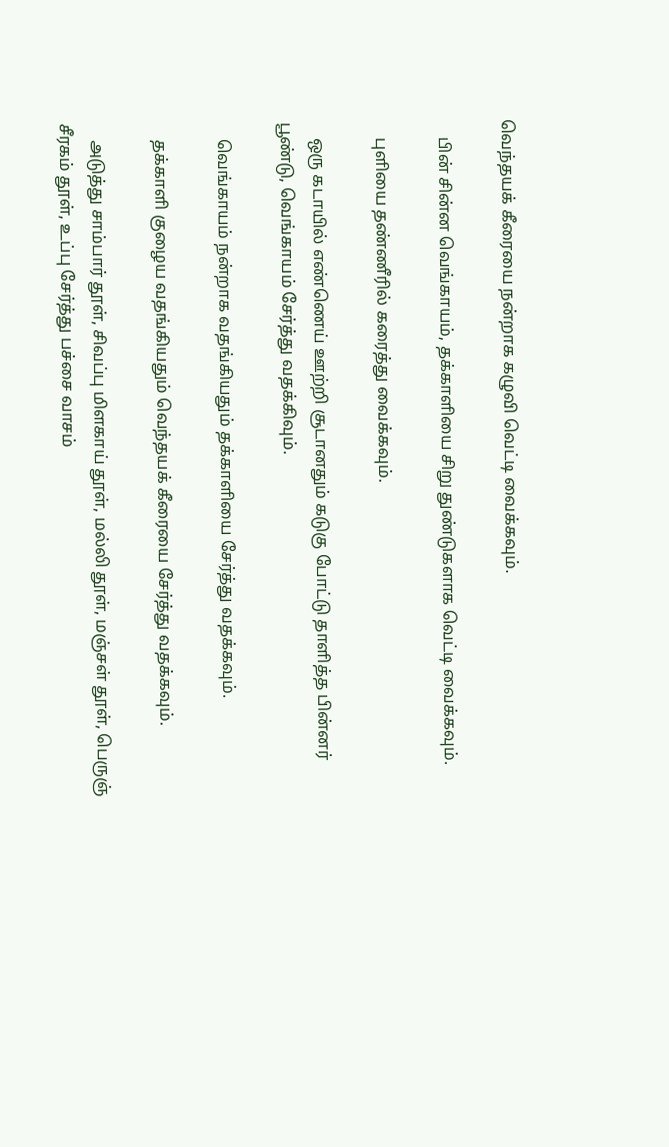வெந்தயக் கீரையை நன்றாக கழுவி வெட்டி வைக்கவும்.

    பின் சின்ன வெங்காயம், தக்காளியை சிறு துண்டுகளாக வெட்டி வைக்கவும்.

    புளியை தண்ணீரில் கரைத்து வைக்கவும்.

    ஒரு கடாயில் எண்ணெய் ஊற்றி சூடானதும் கடுகு போட்டு தாளித்த பின்னர் பூண்டு, வெங்காயம் சேர்த்து வதக்கிவும்.

    வெங்காயம் நன்றாக வதங்கியதும் தக்காளியை சேர்த்து வதக்கவும்.

    தக்காளி குழைய வதங்கியதும் வெந்தயக் கீரையை சேர்த்து வதக்கவும்.

    அடுத்து சாம்பார் தூள், சிவப்பு மிளகாய் தூள், மல்லி தூள், மஞ்சள் தூள், பெருஞ் சீரகம் தூள், உப்பு சேர்த்து பச்சை வாசம்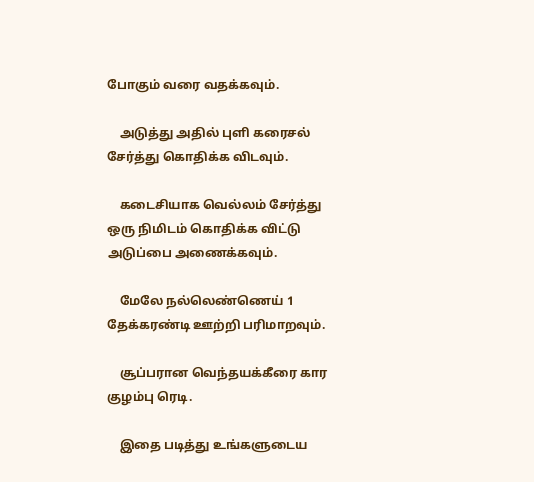போகும் வரை வதக்கவும்.

    அடுத்து அதில் புளி கரைசல் சேர்த்து கொதிக்க விடவும்.

    கடைசியாக வெல்லம் சேர்த்து ஒரு நிமிடம் கொதிக்க விட்டு அடுப்பை அணைக்கவும்.

    மேலே நல்லெண்ணெய் 1 தேக்கரண்டி ஊற்றி பரிமாறவும்.

    சூப்பரான வெந்தயக்கீரை கார குழம்பு ரெடி.

    இதை படித்து உங்களுடைய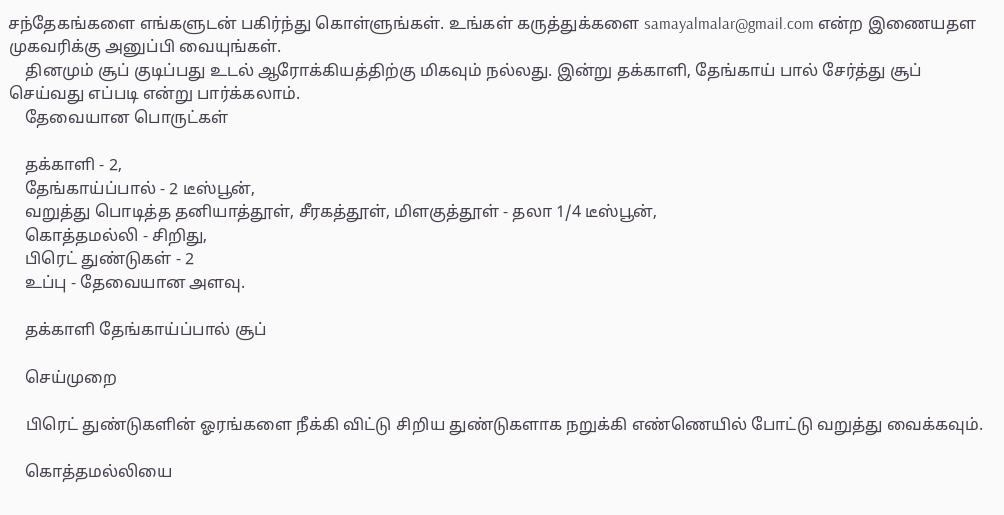சந்தேகங்களை எங்களுடன் பகிர்ந்து கொள்ளுங்கள். உங்கள் கருத்துக்களை samayalmalar@gmail.com என்ற இணையதள முகவரிக்கு அனுப்பி வையுங்கள்.
    தினமும் சூப் குடிப்பது உடல் ஆரோக்கியத்திற்கு மிகவும் நல்லது. இன்று தக்காளி, தேங்காய் பால் சேர்த்து சூப் செய்வது எப்படி என்று பார்க்கலாம்.
    தேவையான பொருட்கள்

    தக்காளி - 2,
    தேங்காய்ப்பால் - 2 டீஸ்பூன்,
    வறுத்து பொடித்த தனியாத்தூள், சீரகத்தூள், மிளகுத்தூள் - தலா 1/4 டீஸ்பூன்,
    கொத்தமல்லி - சிறிது,
    பிரெட் துண்டுகள் - 2
    உப்பு - தேவையான அளவு.

    தக்காளி தேங்காய்ப்பால் சூப்

    செய்முறை

    பிரெட் துண்டுகளின் ஓரங்களை நீக்கி விட்டு சிறிய துண்டுகளாக நறுக்கி எண்ணெயில் போட்டு வறுத்து வைக்கவும்.

    கொத்தமல்லியை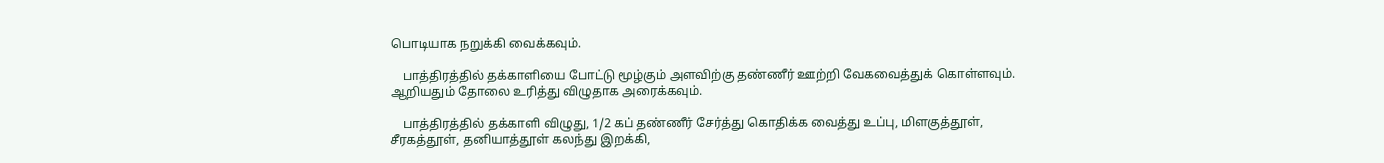பொடியாக நறுக்கி வைக்கவும்.

    பாத்திரத்தில் தக்காளியை போட்டு மூழ்கும் அளவிற்கு தண்ணீர் ஊற்றி வேகவைத்துக் கொள்ளவும். ஆறியதும் தோலை உரித்து விழுதாக அரைக்கவும்.

    பாத்திரத்தில் தக்காளி விழுது, 1/2 கப் தண்ணீர் சேர்த்து கொதிக்க வைத்து உப்பு, மிளகுத்தூள், சீரகத்தூள், தனியாத்தூள் கலந்து இறக்கி,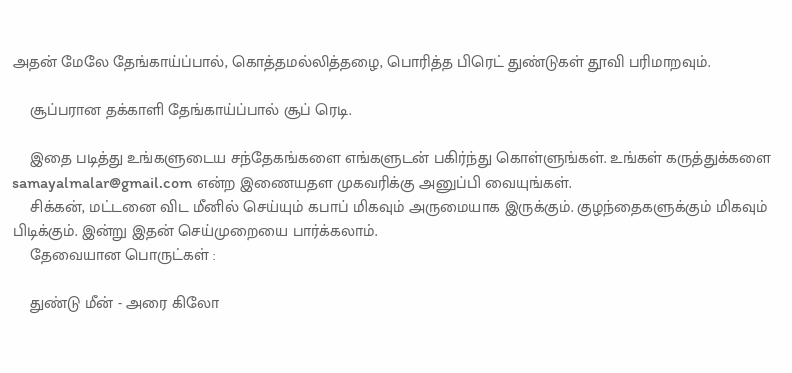அதன் மேலே தேங்காய்ப்பால், கொத்தமல்லித்தழை, பொரித்த பிரெட் துண்டுகள் தூவி பரிமாறவும்.

    சூப்பரான தக்காளி தேங்காய்ப்பால் சூப் ரெடி.

    இதை படித்து உங்களுடைய சந்தேகங்களை எங்களுடன் பகிர்ந்து கொள்ளுங்கள். உங்கள் கருத்துக்களை samayalmalar@gmail.com என்ற இணையதள முகவரிக்கு அனுப்பி வையுங்கள்.
    சிக்கன், மட்டனை விட மீனில் செய்யும் கபாப் மிகவும் அருமையாக இருக்கும். குழந்தைகளுக்கும் மிகவும் பிடிக்கும். இன்று இதன் செய்முறையை பார்க்கலாம்.
    தேவையான பொருட்கள் :

    துண்டு மீன் - அரை கிலோ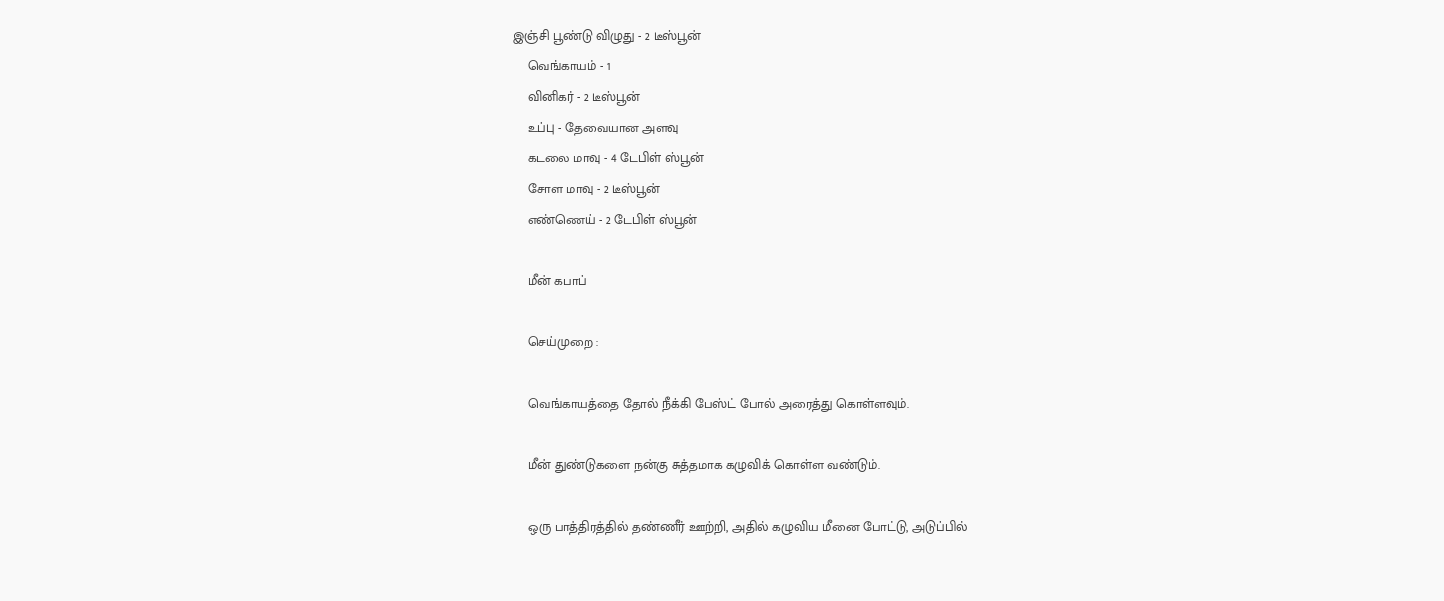இஞ்சி பூண்டு விழுது - 2 டீஸ்பூன்
    வெங்காயம் - 1
    வினிகர் - 2 டீஸ்பூன்
    உப்பு - தேவையான அளவு
    கடலை மாவு - 4 டேபிள் ஸ்பூன்
    சோள மாவு - 2 டீஸ்பூன்
    எண்ணெய் - 2 டேபிள் ஸ்பூன்

    மீன் கபாப்

    செய்முறை :

    வெங்காயத்தை தோல் நீக்கி பேஸ்ட் போல் அரைத்து கொள்ளவும்.

    மீன் துண்டுகளை நன்கு சுத்தமாக கழுவிக் கொள்ள வண்டும்.

    ஒரு பாத்திரத்தில் தண்ணீர் ஊற்றி, அதில் கழுவிய மீனை போட்டு, அடுப்பில்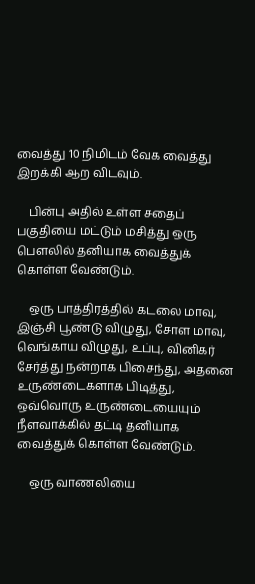வைத்து 10 நிமிடம் வேக வைத்து இறக்கி ஆற விடவும்.

    பின்பு அதில் உள்ள சதைப் பகுதியை மட்டும் மசித்து ஒரு பௌலில் தனியாக வைத்துக் கொள்ள வேண்டும்.

    ஒரு பாத்திரத்தில் கடலை மாவு, இஞ்சி பூண்டு விழுது, சோள மாவு, வெங்காய விழுது, உப்பு, வினிகர் சேர்த்து நன்றாக பிசைந்து, அதனை உருண்டைகளாக பிடித்து, ஒவ்வொரு உருண்டையையும் நீளவாக்கில் தட்டி தனியாக வைத்துக் கொள்ள வேண்டும்.

    ஒரு வாணலியை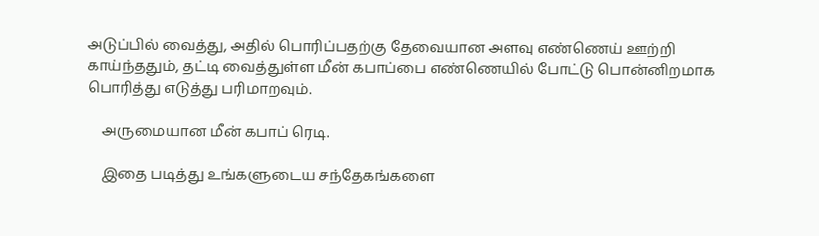அடுப்பில் வைத்து, அதில் பொரிப்பதற்கு தேவையான அளவு எண்ணெய் ஊற்றி காய்ந்ததும், தட்டி வைத்துள்ள மீன் கபாப்பை எண்ணெயில் போட்டு பொன்னிறமாக பொரித்து எடுத்து பரிமாறவும்.

    அருமையான மீன் கபாப் ரெடி.

    இதை படித்து உங்களுடைய சந்தேகங்களை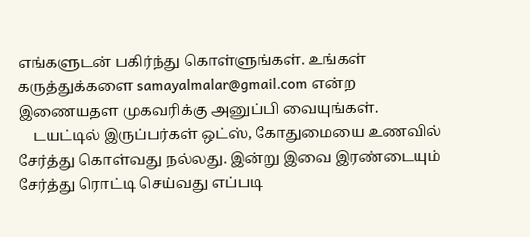எங்களுடன் பகிர்ந்து கொள்ளுங்கள். உங்கள் கருத்துக்களை samayalmalar@gmail.com என்ற இணையதள முகவரிக்கு அனுப்பி வையுங்கள்.
    டயட்டில் இருப்பர்கள் ஒட்ஸ், கோதுமையை உணவில் சேர்த்து கொள்வது நல்லது. இன்று இவை இரண்டையும் சேர்த்து ரொட்டி செய்வது எப்படி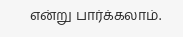என்று பார்க்கலாம்.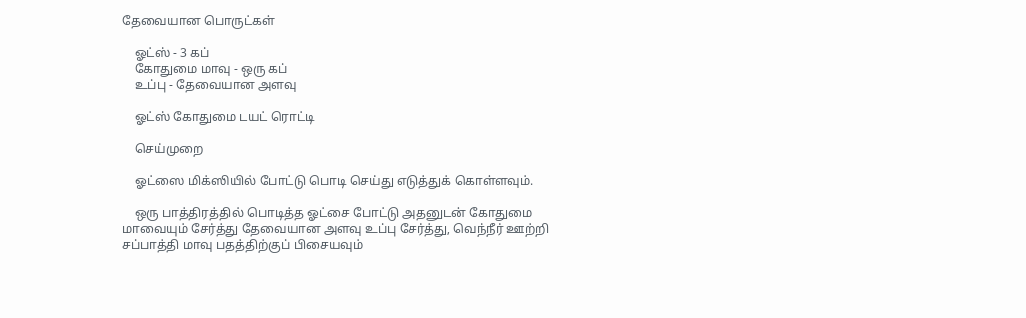தேவையான பொருட்கள்

    ஓட்ஸ் - 3 கப்
    கோதுமை மாவு - ஒரு கப்
    உப்பு - தேவையான அளவு

    ஓட்ஸ் கோதுமை டயட் ரொட்டி

    செய்முறை

    ஓட்ஸை மிக்ஸியில் போட்டு பொடி செய்து எடுத்துக் கொள்ளவும்.

    ஒரு பாத்திரத்தில் பொடித்த ஓட்சை போட்டு அதனுடன் கோதுமை மாவையும் சேர்த்து தேவையான அளவு உப்பு சேர்த்து, வெந்நீர் ஊற்றி சப்பாத்தி மாவு பதத்திற்குப் பிசையவும்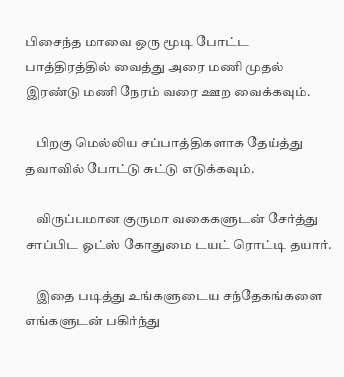பிசைந்த மாவை ஒரு மூடி போட்ட பாத்திரத்தில் வைத்து அரை மணி முதல் இரண்டு மணி நேரம் வரை ஊற வைக்கவும்.

    பிறகு மெல்லிய சப்பாத்திகளாக தேய்த்து தவாவில் போட்டு சுட்டு எடுக்கவும்.

    விருப்பமான குருமா வகைகளுடன் சேர்த்து சாப்பிட ஓட்ஸ் கோதுமை டயட் ரொட்டி தயார்.

    இதை படித்து உங்களுடைய சந்தேகங்களை எங்களுடன் பகிர்ந்து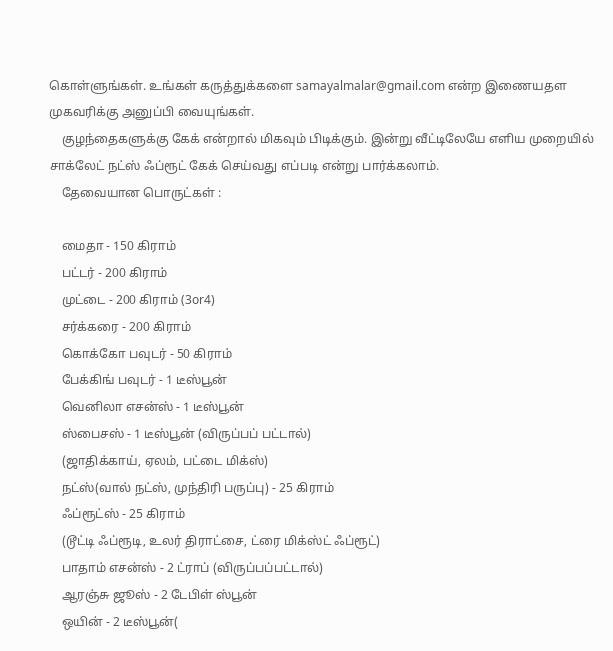கொள்ளுங்கள். உங்கள் கருத்துக்களை samayalmalar@gmail.com என்ற இணையதள முகவரிக்கு அனுப்பி வையுங்கள்.
    குழந்தைகளுக்கு கேக் என்றால் மிகவும் பிடிக்கும். இன்று வீட்டிலேயே எளிய முறையில் சாக்லேட் நட்ஸ் ஃப்ரூட் கேக் செய்வது எப்படி என்று பார்க்கலாம்.
    தேவையான பொருட்கள் :

    மைதா - 150 கிராம்
    பட்டர் - 200 கிராம்
    முட்டை - 200 கிராம் (3or4)
    சர்க்கரை - 200 கிராம்
    கொக்கோ பவுடர் - 50 கிராம்
    பேக்கிங் பவுடர் - 1 டீஸ்பூன்
    வெனிலா எசன்ஸ் - 1 டீஸ்பூன்
    ஸ்பைசஸ் - 1 டீஸ்பூன் (விருப்பப் பட்டால்)
    (ஜாதிக்காய், ஏலம், பட்டை மிக்ஸ்)
    நட்ஸ்(வால் நட்ஸ், முந்திரி பருப்பு) - 25 கிராம்
    ஃப்ரூட்ஸ் - 25 கிராம்
    (டூட்டி ஃப்ரூடி, உலர் திராட்சை, ட்ரை மிக்ஸ்ட் ஃப்ரூட்)
    பாதாம் எசன்ஸ் - 2 ட்ராப் (விருப்பப்பட்டால்)
    ஆரஞ்சு ஜூஸ் - 2 டேபிள் ஸ்பூன்
    ஒயின் - 2 டீஸ்பூன்(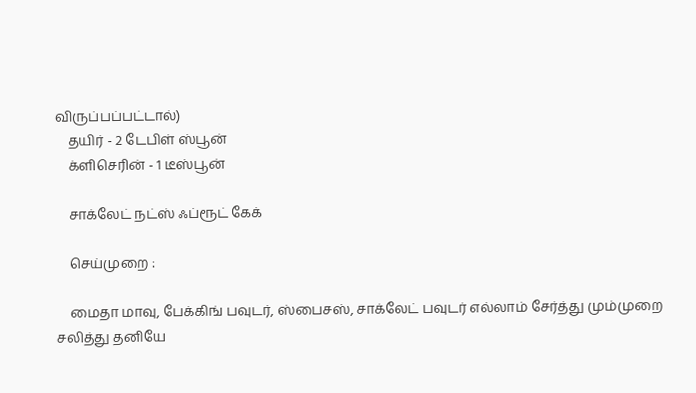விருப்பப்பட்டால்)
    தயிர் - 2 டேபிள் ஸ்பூன்
    க்ளிசெரின் - 1 டீஸ்பூன்

    சாக்லேட் நட்ஸ் ஃப்ரூட் கேக்

    செய்முறை :

    மைதா மாவு, பேக்கிங் பவுடர், ஸ்பைசஸ், சாக்லேட் பவுடர் எல்லாம் சேர்த்து மும்முறை சலித்து தனியே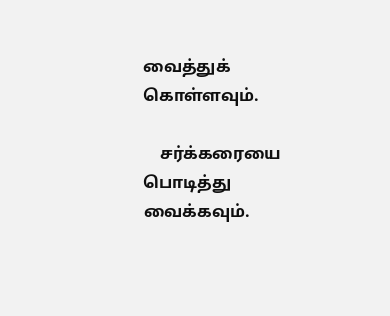வைத்துக் கொள்ளவும்.

    சர்க்கரையை பொடித்து வைக்கவும்.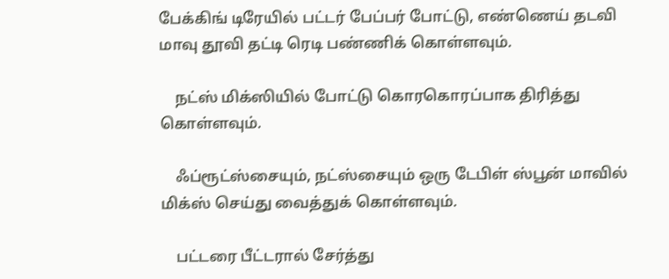பேக்கிங் டிரேயில் பட்டர் பேப்பர் போட்டு, எண்ணெய் தடவி மாவு தூவி தட்டி ரெடி பண்ணிக் கொள்ளவும்.

    நட்ஸ் மிக்ஸியில் போட்டு கொரகொரப்பாக திரித்து கொள்ளவும்.

    ஃப்ரூட்ஸ்சையும், நட்ஸ்சையும் ஒரு டேபிள் ஸ்பூன் மாவில் மிக்ஸ் செய்து வைத்துக் கொள்ளவும்.

    பட்டரை பீட்டரால் சேர்த்து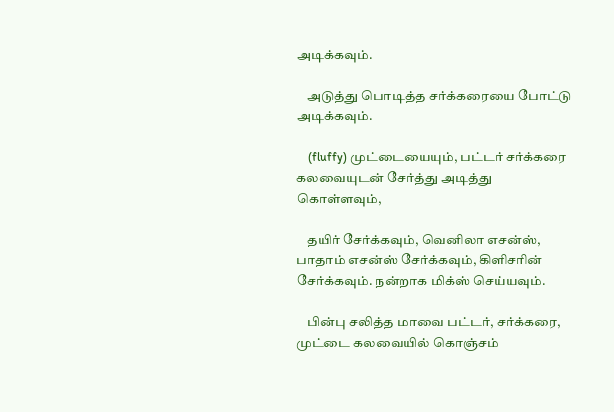அடிக்கவும்.

    அடுத்து பொடித்த சர்க்கரையை போட்டு அடிக்கவும்.

    (fluffy) முட்டையையும், பட்டர் சர்க்கரை கலவையுடன் சேர்த்து அடித்து கொள்ளவும்,

    தயிர் சேர்க்கவும், வெனிலா எசன்ஸ், பாதாம் எசன்ஸ் சேர்க்கவும், கிளிசரின் சேர்க்கவும். நன்றாக மிக்ஸ் செய்யவும்.

    பின்பு சலித்த மாவை பட்டர், சர்க்கரை, முட்டை கலவையில் கொஞ்சம்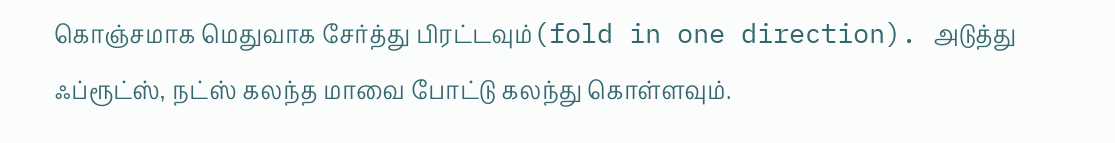கொஞ்சமாக மெதுவாக சேர்த்து பிரட்டவும்(fold in one direction). அடுத்து ஃப்ரூட்ஸ், நட்ஸ் கலந்த மாவை போட்டு கலந்து கொள்ளவும்.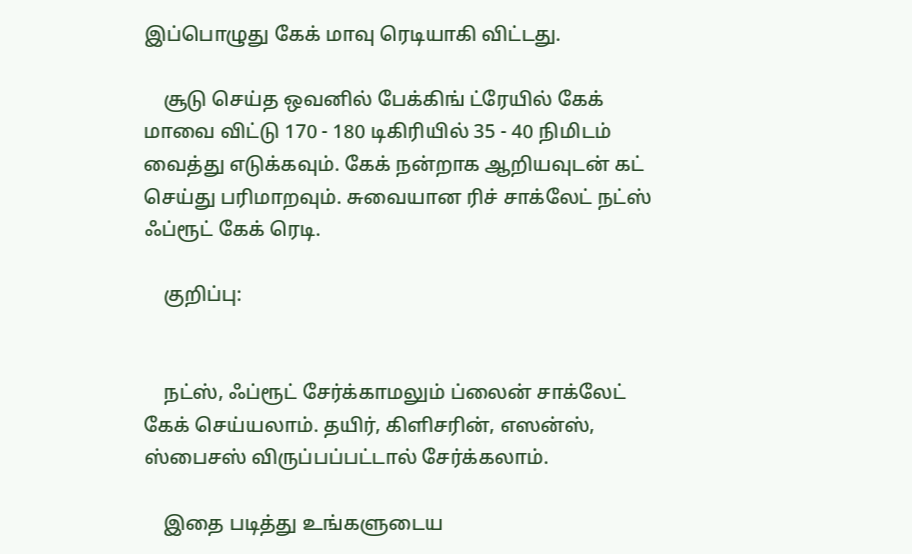இப்பொழுது கேக் மாவு ரெடியாகி விட்டது.

    சூடு செய்த ஒவனில் பேக்கிங் ட்ரேயில் கேக் மாவை விட்டு 170 - 180 டிகிரியில் 35 - 40 நிமிடம் வைத்து எடுக்கவும். கேக் நன்றாக ஆறியவுடன் கட் செய்து பரிமாறவும். சுவையான ரிச் சாக்லேட் நட்ஸ் ஃப்ரூட் கேக் ரெடி.

    குறிப்பு:


    நட்ஸ், ஃப்ரூட் சேர்க்காமலும் ப்லைன் சாக்லேட் கேக் செய்யலாம். தயிர், கிளிசரின், எஸன்ஸ், ஸ்பைசஸ் விருப்பப்பட்டால் சேர்க்கலாம்.

    இதை படித்து உங்களுடைய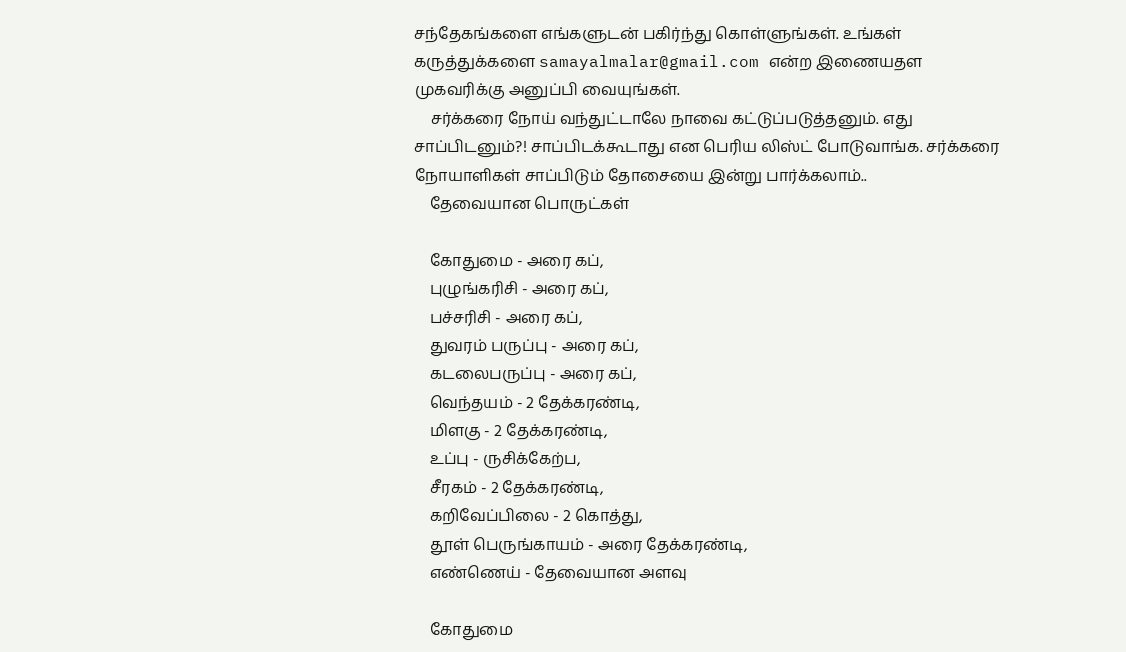சந்தேகங்களை எங்களுடன் பகிர்ந்து கொள்ளுங்கள். உங்கள் கருத்துக்களை samayalmalar@gmail.com என்ற இணையதள முகவரிக்கு அனுப்பி வையுங்கள்.
    சர்க்கரை நோய் வந்துட்டாலே நாவை கட்டுப்படுத்தனும். எது சாப்பிடனும்?! சாப்பிடக்கூடாது என பெரிய லிஸ்ட் போடுவாங்க. சர்க்கரை நோயாளிகள் சாப்பிடும் தோசையை இன்று பார்க்கலாம்..
    தேவையான பொருட்கள்

    கோதுமை - அரை கப்,
    புழுங்கரிசி - அரை கப்,
    பச்சரிசி - அரை கப்,
    துவரம் பருப்பு - அரை கப்,
    கடலைபருப்பு - அரை கப்,
    வெந்தயம் - 2 தேக்கரண்டி,
    மிளகு - 2 தேக்கரண்டி,
    உப்பு - ருசிக்கேற்ப,
    சீரகம் - 2 தேக்கரண்டி,
    கறிவேப்பிலை - 2 கொத்து,
    தூள் பெருங்காயம் - அரை தேக்கரண்டி,
    எண்ணெய் - தேவையான அளவு

    கோதுமை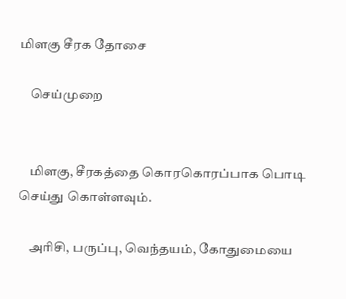மிளகு சீரக தோசை

    செய்முறை


    மிளகு, சீரகத்தை கொரகொரப்பாக பொடி செய்து கொள்ளவும்.

    அரிசி, பருப்பு, வெந்தயம், கோதுமையை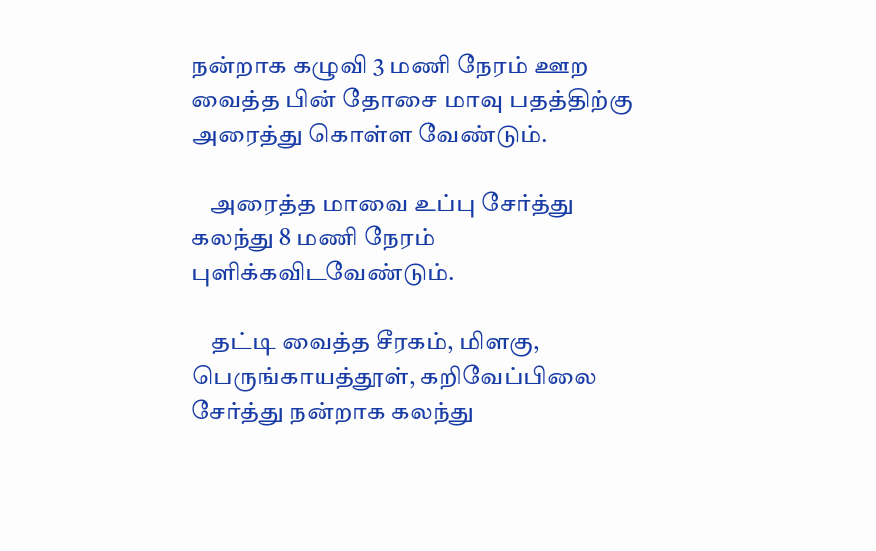நன்றாக கழுவி 3 மணி நேரம் ஊற வைத்த பின் தோசை மாவு பதத்திற்கு அரைத்து கொள்ள வேண்டும்.

    அரைத்த மாவை உப்பு சேர்த்து கலந்து 8 மணி நேரம் புளிக்கவிடவேண்டும்.

    தட்டி வைத்த சீரகம், மிளகு, பெருங்காயத்தூள், கறிவேப்பிலை சேர்த்து நன்றாக கலந்து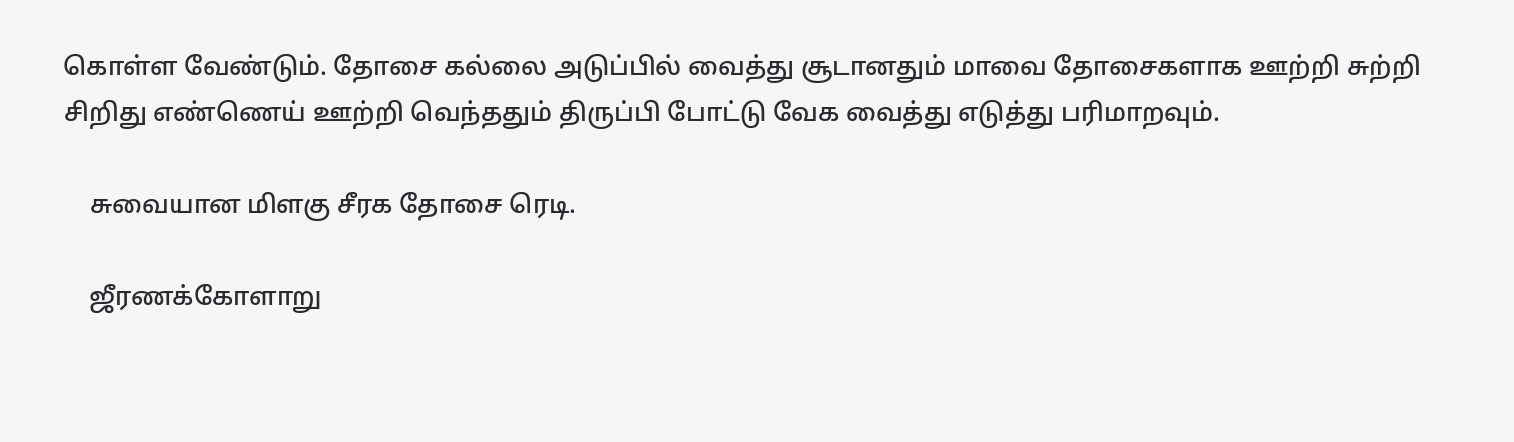கொள்ள வேண்டும். தோசை கல்லை அடுப்பில் வைத்து சூடானதும் மாவை தோசைகளாக ஊற்றி சுற்றி சிறிது எண்ணெய் ஊற்றி வெந்ததும் திருப்பி போட்டு வேக வைத்து எடுத்து பரிமாறவும்.

    சுவையான மிளகு சீரக தோசை ரெடி.

    ஜீரணக்கோளாறு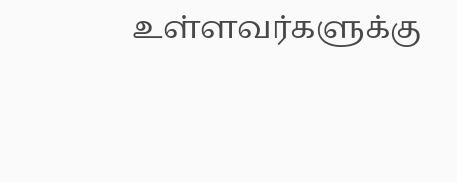உள்ளவர்களுக்கு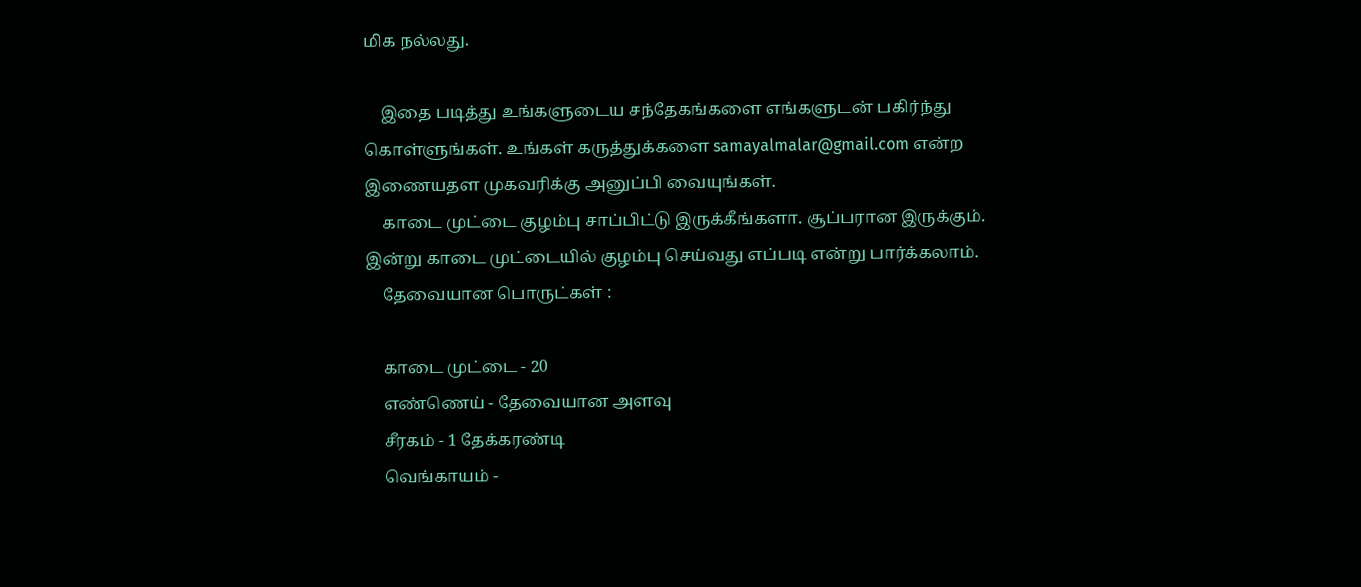மிக நல்லது.

    இதை படித்து உங்களுடைய சந்தேகங்களை எங்களுடன் பகிர்ந்து கொள்ளுங்கள். உங்கள் கருத்துக்களை samayalmalar@gmail.com என்ற இணையதள முகவரிக்கு அனுப்பி வையுங்கள்.
    காடை முட்டை குழம்பு சாப்பிட்டு இருக்கீங்களா. சூப்பரான இருக்கும். இன்று காடை முட்டையில் குழம்பு செய்வது எப்படி என்று பார்க்கலாம்.
    தேவையான பொருட்கள் :

    காடை முட்டை - 20
    எண்ணெய் - தேவையான அளவு
    சீரகம் - 1 தேக்கரண்டி
    வெங்காயம் -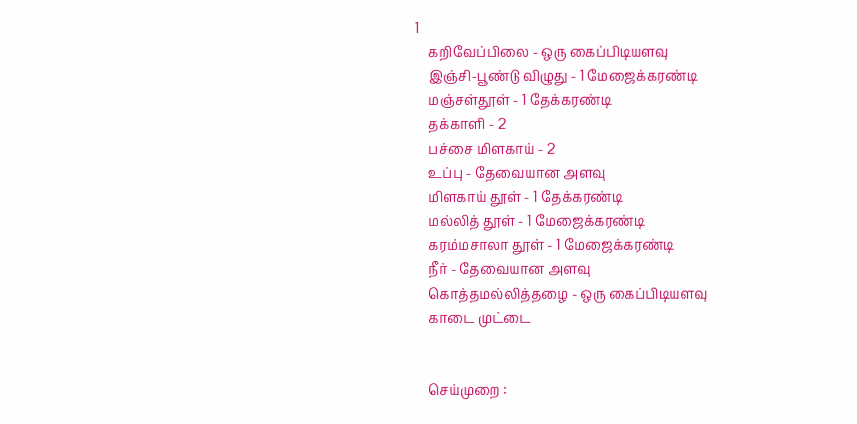1
    கறிவேப்பிலை - ஒரு கைப்பிடியளவு
    இஞ்சி-பூண்டு விழுது - 1 மேஜைக்கரண்டி
    மஞ்சள்தூள் - 1 தேக்கரண்டி
    தக்காளி - 2
    பச்சை மிளகாய் - 2
    உப்பு - தேவையான அளவு
    மிளகாய் தூள் - 1 தேக்கரண்டி
    மல்லித் தூள் - 1 மேஜைக்கரண்டி
    கரம்மசாலா தூள் - 1 மேஜைக்கரண்டி
    நீர் - தேவையான அளவு
    கொத்தமல்லித்தழை - ஒரு கைப்பிடியளவு
    காடை முட்டை


    செய்முறை :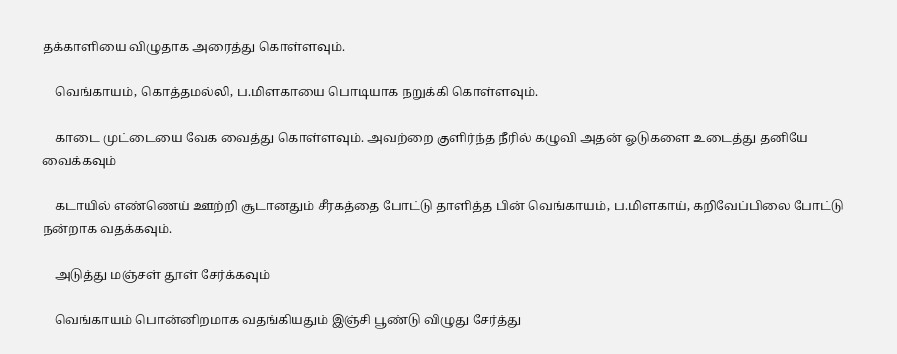தக்காளியை விழுதாக அரைத்து கொள்ளவும்.

    வெங்காயம், கொத்தமல்லி, ப.மிளகாயை பொடியாக நறுக்கி கொள்ளவும்.

    காடை முட்டையை வேக வைத்து கொள்ளவும். அவற்றை குளிர்ந்த நீரில் கழுவி அதன் ஓடுகளை உடைத்து தனியே வைக்கவும்

    கடாயில் எண்ணெய் ஊற்றி சூடானதும் சீரகத்தை போட்டு தாளித்த பின் வெங்காயம், ப.மிளகாய், கறிவேப்பிலை போட்டு நன்றாக வதக்கவும்.

    அடுத்து மஞ்சள் தூள் சேர்க்கவும்

    வெங்காயம் பொன்னிறமாக வதங்கியதும் இஞ்சி பூண்டு விழுது சேர்த்து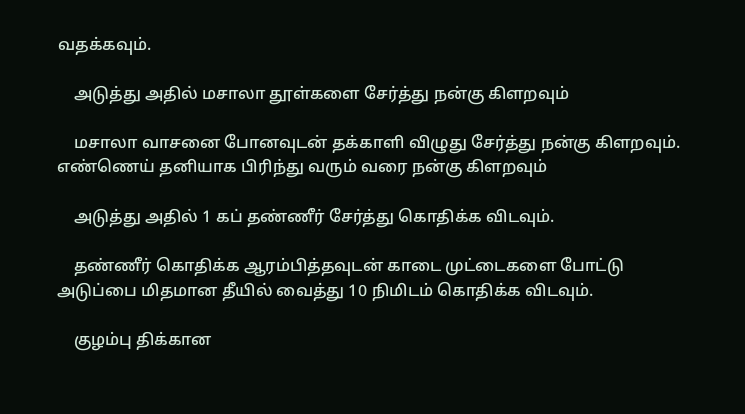வதக்கவும்.

    அடுத்து அதில் மசாலா தூள்களை சேர்த்து நன்கு கிளறவும்

    மசாலா வாசனை போனவுடன் தக்காளி விழுது சேர்த்து நன்கு கிளறவும். எண்ணெய் தனியாக பிரிந்து வரும் வரை நன்கு கிளறவும்

    அடுத்து அதில் 1 கப் தண்ணீர் சேர்த்து கொதிக்க விடவும்.

    தண்ணீர் கொதிக்க ஆரம்பித்தவுடன் காடை முட்டைகளை போட்டு அடுப்பை மிதமான தீயில் வைத்து 10 நிமிடம் கொதிக்க விடவும்.

    குழம்பு திக்கான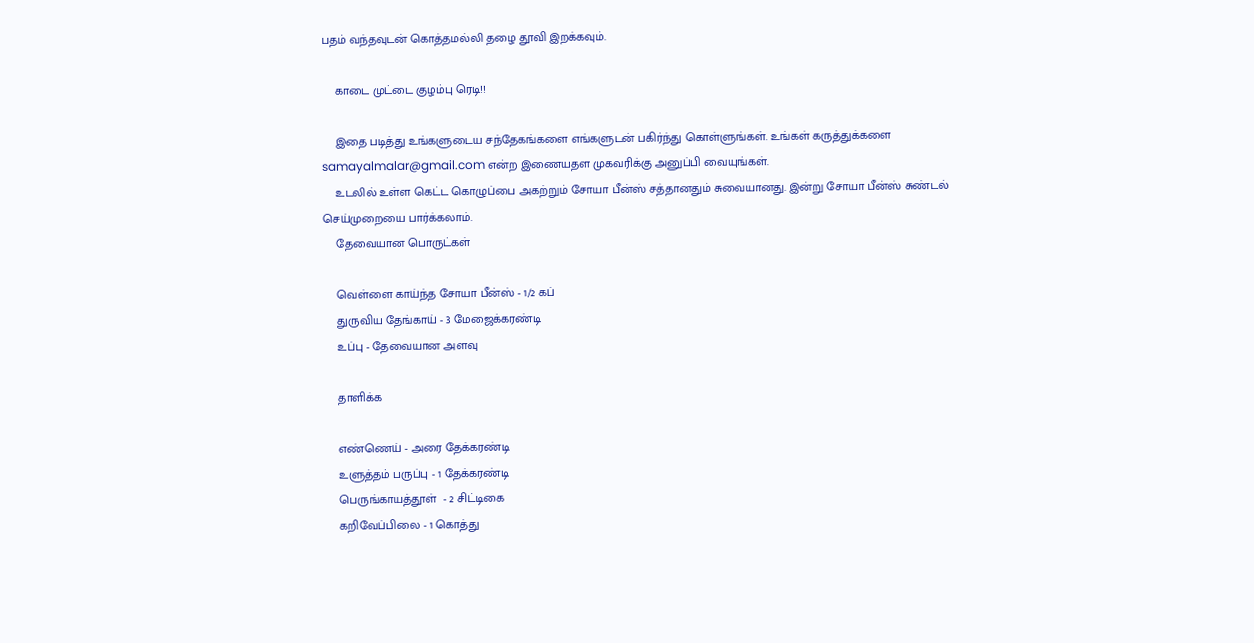பதம் வந்தவுடன் கொத்தமல்லி தழை தூவி இறக்கவும்.

    காடை முட்டை குழம்பு ரெடி!!

    இதை படித்து உங்களுடைய சந்தேகங்களை எங்களுடன் பகிர்ந்து கொள்ளுங்கள். உங்கள் கருத்துக்களை samayalmalar@gmail.com என்ற இணையதள முகவரிக்கு அனுப்பி வையுங்கள்.
    உடலில் உள்ள கெட்ட கொழுப்பை அகற்றும் சோயா பீன்ஸ் சத்தானதும் சுவையானது. இன்று சோயா பீன்ஸ் சுண்டல் செய்முறையை பார்க்கலாம்.
    தேவையான பொருட்கள்

    வெள்ளை காய்ந்த சோயா பீன்ஸ் - 1/2 கப்
    துருவிய தேங்காய் - 3 மேஜைக்கரண்டி
    உப்பு - தேவையான அளவு

    தாளிக்க

    எண்ணெய் - அரை தேக்கரண்டி
    உளுத்தம் பருப்பு - 1 தேக்கரண்டி
    பெருங்காயத்தூள்  - 2 சிட்டிகை
    கறிவேப்பிலை - 1 கொத்து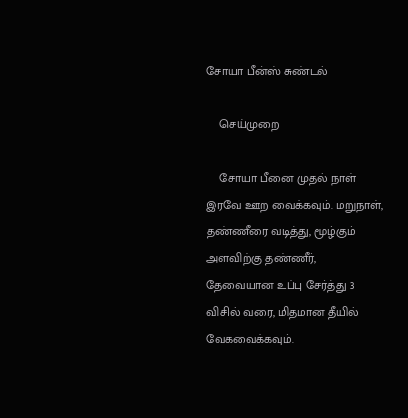சோயா பீன்ஸ் சுண்டல்

    செய்முறை

    சோயா பீனை முதல் நாள் இரவே ஊற வைக்கவும். மறுநாள், தண்ணீரை வடித்து, மூழ்கும் அளவிற்கு தண்ணீர், தேவையான உப்பு சேர்த்து 3 விசில் வரை, மிதமான தீயில் வேகவைக்கவும்.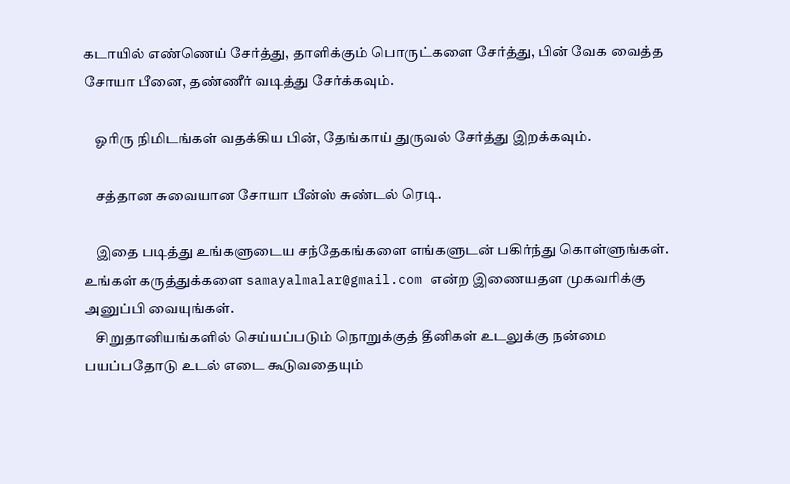கடாயில் எண்ணெய் சேர்த்து, தாளிக்கும் பொருட்களை சேர்த்து, பின் வேக வைத்த சோயா பீனை, தண்ணீர் வடித்து சேர்க்கவும்.

    ஓரிரு நிமிடங்கள் வதக்கிய பின், தேங்காய் துருவல் சேர்த்து இறக்கவும்.

    சத்தான சுவையான சோயா பீன்ஸ் சுண்டல் ரெடி.

    இதை படித்து உங்களுடைய சந்தேகங்களை எங்களுடன் பகிர்ந்து கொள்ளுங்கள். உங்கள் கருத்துக்களை samayalmalar@gmail.com என்ற இணையதள முகவரிக்கு அனுப்பி வையுங்கள்.
    சிறுதானியங்களில் செய்யப்படும் நொறுக்குத் தீனிகள் உடலுக்கு நன்மை பயப்பதோடு உடல் எடை கூடுவதையும்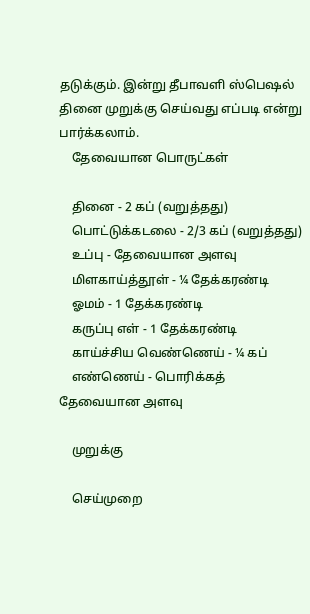தடுக்கும். இன்று தீபாவளி ஸ்பெஷல் தினை முறுக்கு செய்வது எப்படி என்று பார்க்கலாம்.
    தேவையான பொருட்கள்

    தினை - 2 கப் (வறுத்தது)
    பொட்டுக்கடலை - 2/3 கப் (வறுத்தது)
    உப்பு - தேவையான அளவு
    மிளகாய்த்தூள் - ¼ தேக்கரண்டி
    ஓமம் - 1 தேக்கரண்டி
    கருப்பு எள் - 1 தேக்கரண்டி
    காய்ச்சிய வெண்ணெய் - ¼ கப்
    எண்ணெய் - பொரிக்கத் தேவையான அளவு

    முறுக்கு

    செய்முறை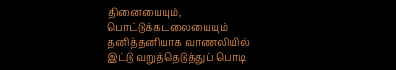தினையையும், பொட்டுக்கடலையையும் தனித்தனியாக வாணலியில் இட்டு வறுத்தெடுத்துப் பொடி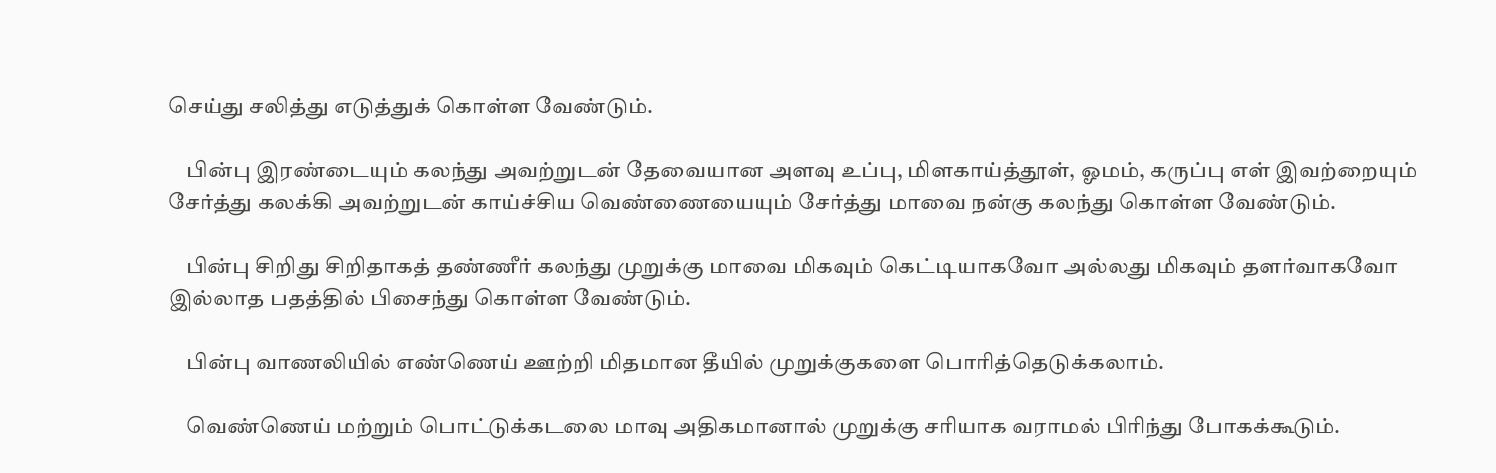செய்து சலித்து எடுத்துக் கொள்ள வேண்டும்.

    பின்பு இரண்டையும் கலந்து அவற்றுடன் தேவையான அளவு உப்பு, மிளகாய்த்தூள், ஓமம், கருப்பு எள் இவற்றையும் சேர்த்து கலக்கி அவற்றுடன் காய்ச்சிய வெண்ணையையும் சேர்த்து மாவை நன்கு கலந்து கொள்ள வேண்டும்.

    பின்பு சிறிது சிறிதாகத் தண்ணீர் கலந்து முறுக்கு மாவை மிகவும் கெட்டியாகவோ அல்லது மிகவும் தளர்வாகவோ இல்லாத பதத்தில் பிசைந்து கொள்ள வேண்டும்.

    பின்பு வாணலியில் எண்ணெய் ஊற்றி மிதமான தீயில் முறுக்குகளை பொரித்தெடுக்கலாம்.

    வெண்ணெய் மற்றும் பொட்டுக்கடலை மாவு அதிகமானால் முறுக்கு சரியாக வராமல் பிரிந்து போகக்கூடும்.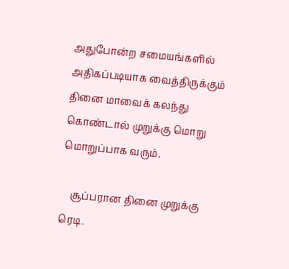அதுபோன்ற சமையங்களில் அதிகப்படியாக வைத்திருக்கும் தினை மாவைக் கலந்து கொண்டால் முறுக்கு மொறு மொறுப்பாக வரும்.

    சூப்பரான தினை முறுக்கு ரெடி.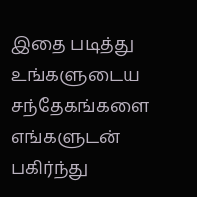இதை படித்து உங்களுடைய சந்தேகங்களை எங்களுடன் பகிர்ந்து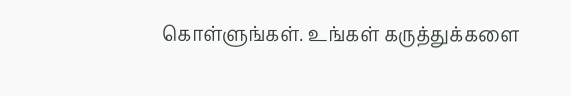கொள்ளுங்கள். உங்கள் கருத்துக்களை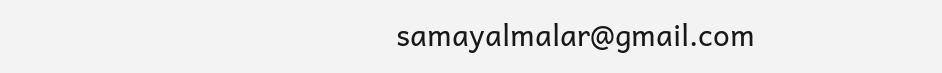samayalmalar@gmail.com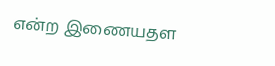என்ற இணையதள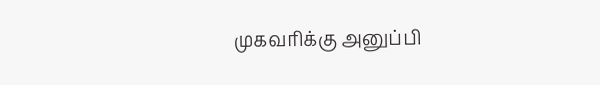முகவரிக்கு அனுப்பி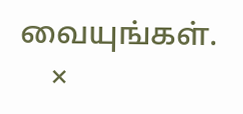வையுங்கள்.
    ×